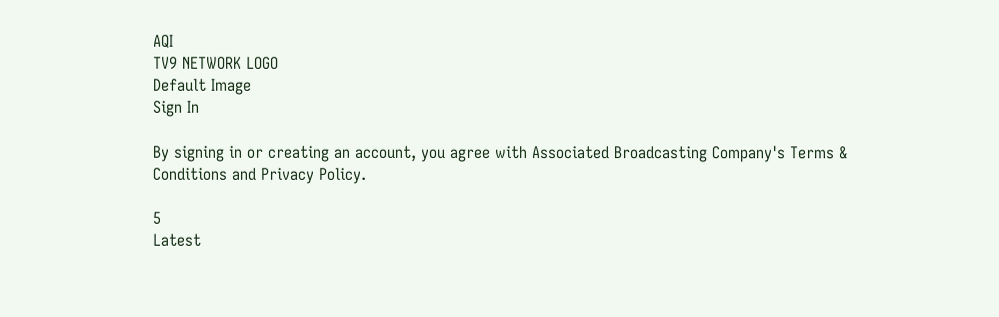AQI
TV9 NETWORK LOGO
Default Image
Sign In

By signing in or creating an account, you agree with Associated Broadcasting Company's Terms & Conditions and Privacy Policy.

5
Latest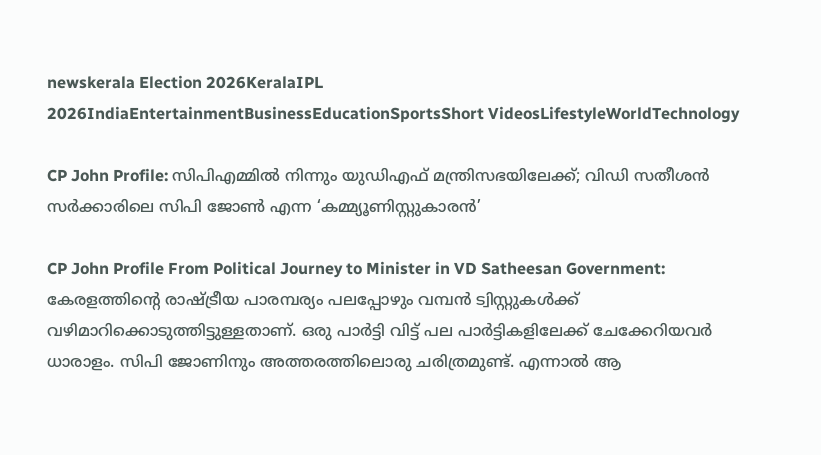newskerala Election 2026KeralaIPL 2026IndiaEntertainmentBusinessEducationSportsShort VideosLifestyleWorldTechnology

CP John Profile: സിപിഎമ്മില്‍ നിന്നും യുഡിഎഫ് മന്ത്രിസഭയിലേക്ക്; വിഡി സതീശന്‍ സര്‍ക്കാരിലെ സിപി ജോണ്‍ എന്ന ‘കമ്മ്യൂണിസ്റ്റുകാരന്‍’

CP John Profile From Political Journey to Minister in VD Satheesan Government: കേരളത്തിന്റെ രാഷ്ട്രീയ പാരമ്പര്യം പലപ്പോഴും വമ്പന്‍ ട്വിസ്റ്റുകള്‍ക്ക് വഴിമാറിക്കൊടുത്തിട്ടുള്ളതാണ്. ഒരു പാര്‍ട്ടി വിട്ട് പല പാര്‍ട്ടികളിലേക്ക് ചേക്കേറിയവര്‍ ധാരാളം. സിപി ജോണിനും അത്തരത്തിലൊരു ചരിത്രമുണ്ട്. എന്നാല്‍ ആ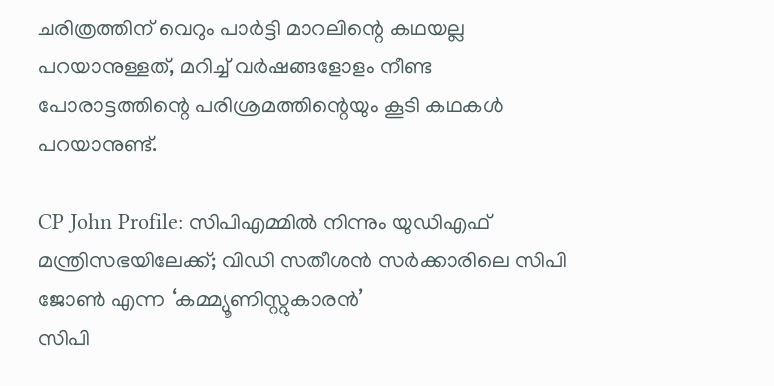ചരിത്രത്തിന് വെറും പാര്‍ട്ടി മാറലിന്റെ കഥയല്ല പറയാനുള്ളത്, മറിച്ച് വര്‍ഷങ്ങളോളം നീണ്ട പോരാട്ടത്തിന്റെ പരിശ്രമത്തിന്റെയും കൂടി കഥകള്‍ പറയാനുണ്ട്.

CP John Profile: സിപിഎമ്മില്‍ നിന്നും യുഡിഎഫ് മന്ത്രിസഭയിലേക്ക്; വിഡി സതീശന്‍ സര്‍ക്കാരിലെ സിപി ജോണ്‍ എന്ന ‘കമ്മ്യൂണിസ്റ്റുകാരന്‍’
സിപി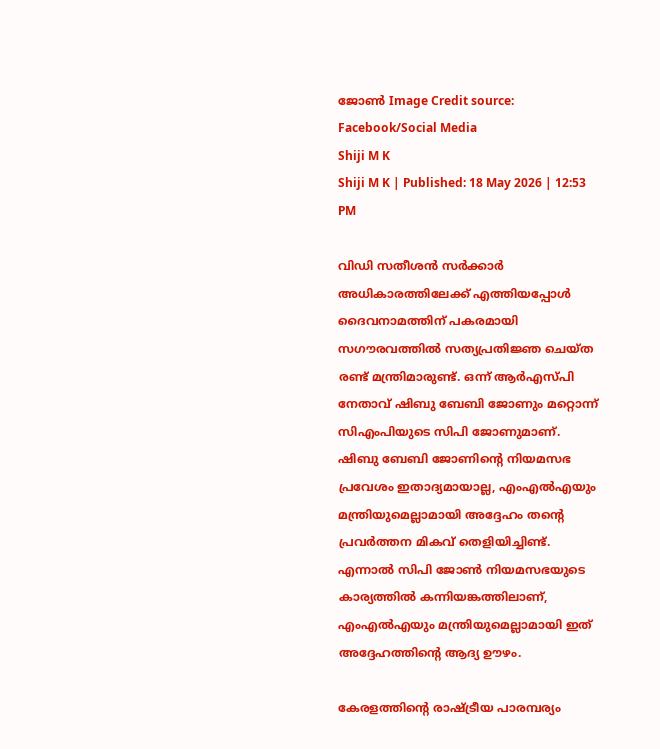ജോണ്‍ Image Credit source: Facebook/Social Media
Shiji M K
Shiji M K | Published: 18 May 2026 | 12:53 PM

വിഡി സതീശന്‍ സര്‍ക്കാര്‍ അധികാരത്തിലേക്ക് എത്തിയപ്പോള്‍ ദൈവനാമത്തിന് പകരമായി സഗൗരവത്തില്‍ സത്യപ്രതിജ്ഞ ചെയ്ത രണ്ട് മന്ത്രിമാരുണ്ട്. ഒന്ന് ആര്‍എസ്പി നേതാവ് ഷിബു ബേബി ജോണും മറ്റൊന്ന് സിഎംപിയുടെ സിപി ജോണുമാണ്. ഷിബു ബേബി ജോണിന്റെ നിയമസഭ പ്രവേശം ഇതാദ്യമായാല്ല, എംഎല്‍എയും മന്ത്രിയുമെല്ലാമായി അദ്ദേഹം തന്റെ പ്രവര്‍ത്തന മികവ് തെളിയിച്ചിണ്ട്. എന്നാല്‍ സിപി ജോണ്‍ നിയമസഭയുടെ കാര്യത്തില്‍ കന്നിയങ്കത്തിലാണ്, എംഎല്‍എയും മന്ത്രിയുമെല്ലാമായി ഇത് അദ്ദേഹത്തിന്റെ ആദ്യ ഊഴം.

കേരളത്തിന്റെ രാഷ്ട്രീയ പാരമ്പര്യം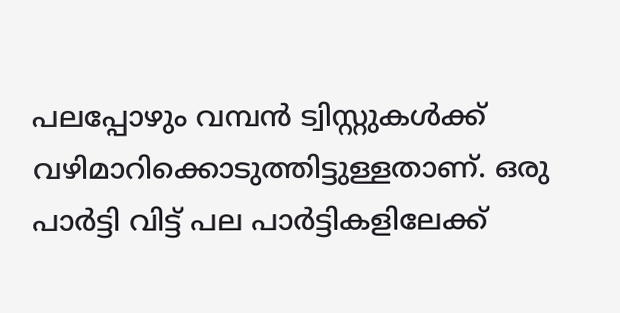പലപ്പോഴും വമ്പന്‍ ട്വിസ്റ്റുകള്‍ക്ക് വഴിമാറിക്കൊടുത്തിട്ടുള്ളതാണ്. ഒരു പാര്‍ട്ടി വിട്ട് പല പാര്‍ട്ടികളിലേക്ക്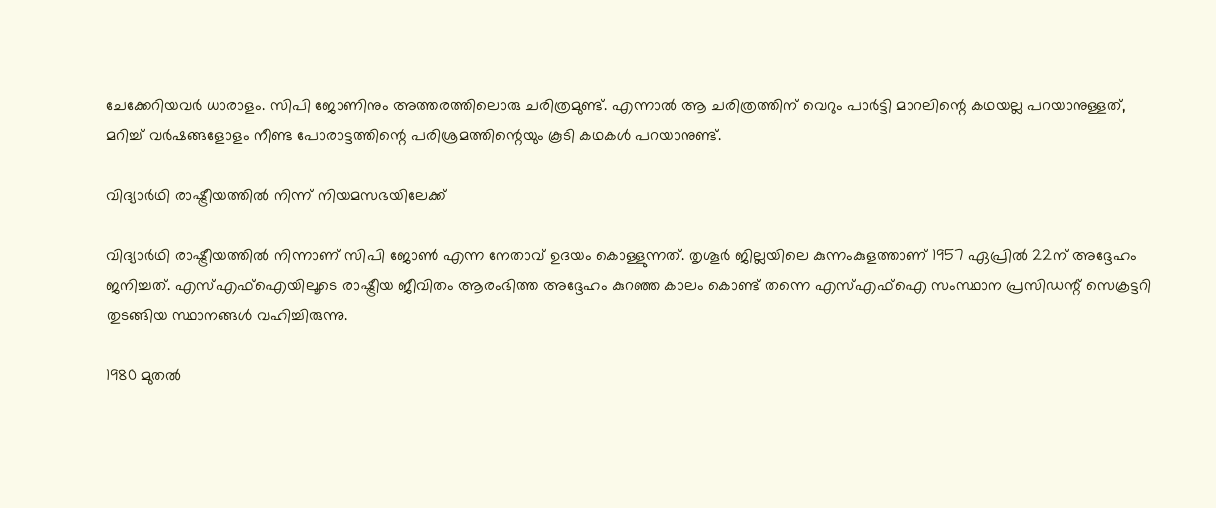ചേക്കേറിയവര്‍ ധാരാളം. സിപി ജോണിനും അത്തരത്തിലൊരു ചരിത്രമുണ്ട്. എന്നാല്‍ ആ ചരിത്രത്തിന് വെറും പാര്‍ട്ടി മാറലിന്റെ കഥയല്ല പറയാനുള്ളത്, മറിച്ച് വര്‍ഷങ്ങളോളം നീണ്ട പോരാട്ടത്തിന്റെ പരിശ്രമത്തിന്റെയും കൂടി കഥകള്‍ പറയാനുണ്ട്.

വിദ്യാര്‍ഥി രാഷ്ട്രീയത്തില്‍ നിന്ന് നിയമസഭയിലേക്ക്

വിദ്യാര്‍ഥി രാഷ്ട്രീയത്തില്‍ നിന്നാണ് സിപി ജോണ്‍ എന്ന നേതാവ് ഉദയം കൊള്ളുന്നത്. തൃശൂര്‍ ജില്ലയിലെ കുന്നംകുളത്താണ് 1957 ഏപ്രില്‍ 22ന് അദ്ദേഹം ജനിച്ചത്. എസ്എഫ്‌ഐയിലൂടെ രാഷ്ട്രീയ ജീവിതം ആരംഭിത്ത അദ്ദേഹം കുറഞ്ഞ കാലം കൊണ്ട് തന്നെ എസ്എഫ്‌ഐ സംസ്ഥാന പ്രസിഡന്റ് സെക്രട്ടറി തുടങ്ങിയ സ്ഥാനങ്ങള്‍ വഹിച്ചിരുന്നു.

1980 മുതല്‍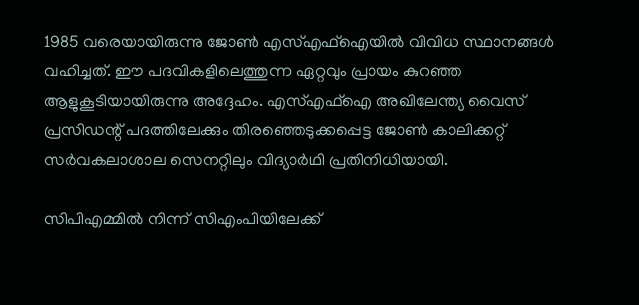1985 വരെയായിരുന്നു ജോണ്‍ എസ്എഫ്‌ഐയില്‍ വിവിധ സ്ഥാനങ്ങള്‍ വഹിച്ചത്. ഈ പദവികളിലെത്തുന്ന ഏറ്റവും പ്രായം കുറഞ്ഞ ആളുകൂടിയായിരുന്നു അദ്ദേഹം. എസ്എഫ്‌ഐ അഖിലേന്ത്യ വൈസ് പ്രസിഡന്റ് പദത്തിലേക്കും തിരഞ്ഞെടുക്കപ്പെട്ട ജോണ്‍ കാലിക്കറ്റ് സര്‍വകലാശാല സെനറ്റിലും വിദ്യാര്‍ഥി പ്രതിനിധിയായി.

സിപിഎമ്മില്‍ നിന്ന് സിഎംപിയിലേക്ക്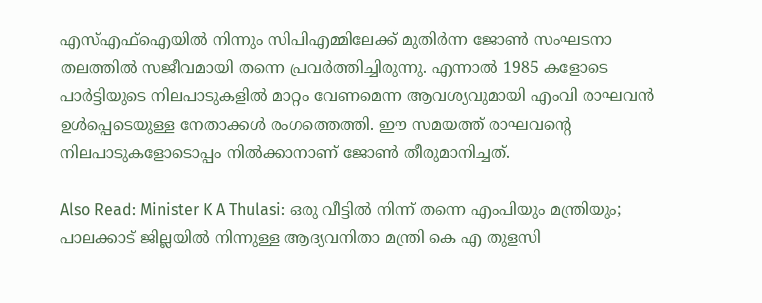എസ്എഫ്‌ഐയില്‍ നിന്നും സിപിഎമ്മിലേക്ക് മുതിര്‍ന്ന ജോണ്‍ സംഘടനാ തലത്തില്‍ സജീവമായി തന്നെ പ്രവര്‍ത്തിച്ചിരുന്നു. എന്നാല്‍ 1985 കളോടെ പാര്‍ട്ടിയുടെ നിലപാടുകളില്‍ മാറ്റം വേണമെന്ന ആവശ്യവുമായി എംവി രാഘവന്‍ ഉള്‍പ്പെടെയുള്ള നേതാക്കള്‍ രംഗത്തെത്തി. ഈ സമയത്ത് രാഘവന്റെ നിലപാടുകളോടൊപ്പം നില്‍ക്കാനാണ് ജോണ്‍ തീരുമാനിച്ചത്.

Also Read: Minister K A Thulasi: ഒരു വീട്ടിൽ നിന്ന് തന്നെ എംപിയും മന്ത്രിയും; പാലക്കാട് ജില്ലയിൽ നിന്നുള്ള ആദ്യവനിതാ മന്ത്രി കെ എ തുളസി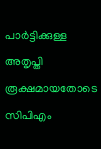പാര്‍ട്ടിക്കുള്ള അതൃപ്തി രൂക്ഷമായതോടെ സിപിഎം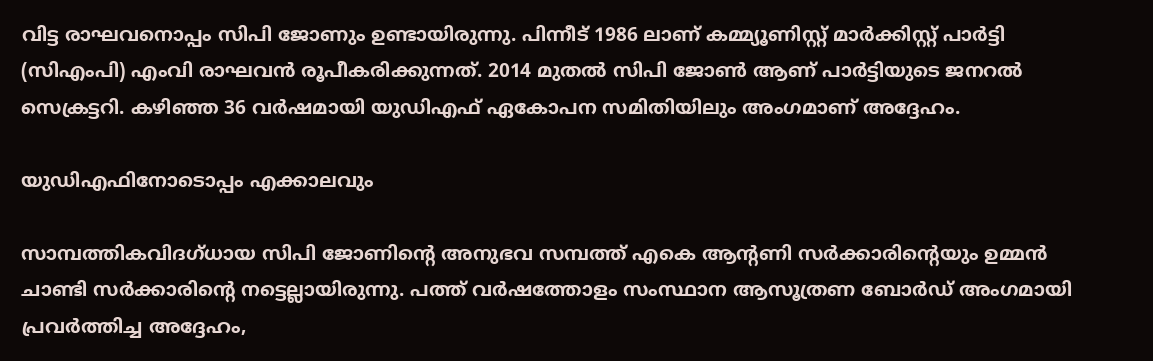വിട്ട രാഘവനൊപ്പം സിപി ജോണും ഉണ്ടായിരുന്നു. പിന്നീട് 1986 ലാണ് കമ്മ്യൂണിസ്റ്റ് മാര്‍ക്കിസ്റ്റ് പാര്‍ട്ടി (സിഎംപി) എംവി രാഘവന്‍ രൂപീകരിക്കുന്നത്. 2014 മുതല്‍ സിപി ജോണ്‍ ആണ് പാര്‍ട്ടിയുടെ ജനറല്‍ സെക്രട്ടറി. കഴിഞ്ഞ 36 വര്‍ഷമായി യുഡിഎഫ് ഏകോപന സമിതിയിലും അംഗമാണ് അദ്ദേഹം.

യുഡിഎഫിനോടൊപ്പം എക്കാലവും

സാമ്പത്തികവിദഗ്ധായ സിപി ജോണിന്റെ അനുഭവ സമ്പത്ത് എകെ ആന്റണി സര്‍ക്കാരിന്റെയും ഉമ്മന്‍ ചാണ്ടി സര്‍ക്കാരിന്റെ നട്ടെല്ലായിരുന്നു. പത്ത് വര്‍ഷത്തോളം സംസ്ഥാന ആസൂത്രണ ബോര്‍ഡ് അംഗമായി പ്രവര്‍ത്തിച്ച അദ്ദേഹം,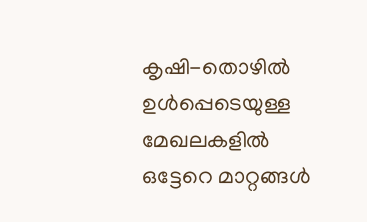കൃഷി-തൊഴില്‍ ഉള്‍പ്പെടെയുള്ള മേഖലകളില്‍ ഒട്ടേറെ മാറ്റങ്ങള്‍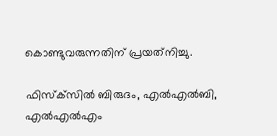കൊണ്ടുവരുന്നതിന് പ്രയത്‌നിച്ചു.

ഫിസ്‌ക്‌സില്‍ ബിരുദം, എല്‍എല്‍ബി, എല്‍എല്‍എം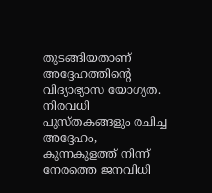തുടങ്ങിയതാണ് അദ്ദേഹത്തിന്റെ വിദ്യാഭ്യാസ യോഗ്യത. നിരവധി പുസ്തകങ്ങളും രചിച്ച അദ്ദേഹം, കുന്നകുളത്ത് നിന്ന് നേരത്തെ ജനവിധി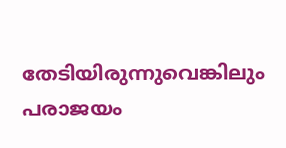തേടിയിരുന്നുവെങ്കിലും പരാജയം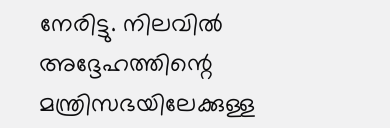നേരിട്ടു. നിലവില്‍ അദ്ദേഹത്തിന്റെ മന്ത്രിസഭയിലേക്കുള്ള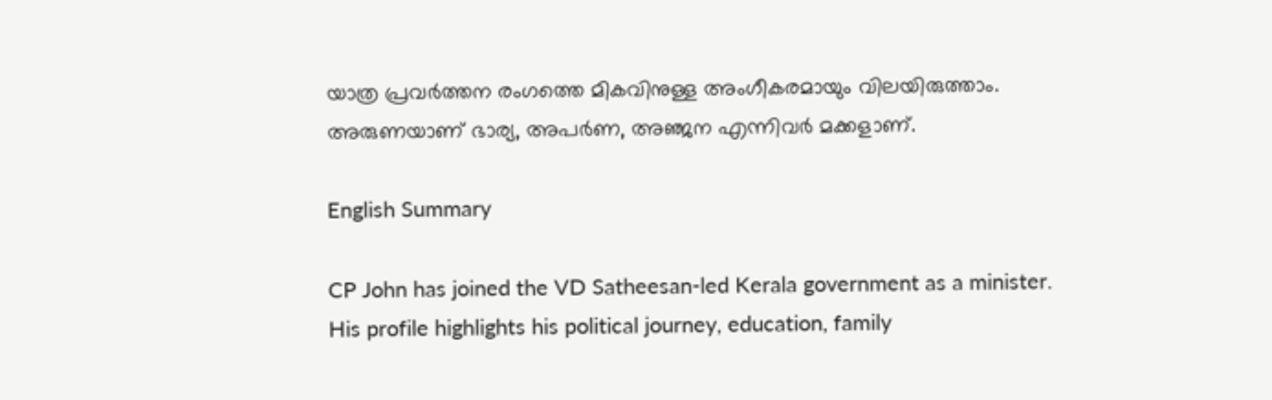യാത്ര പ്രവര്‍ത്തന രംഗത്തെ മികവിനുള്ള അംഗീകരമായും വിലയിരുത്താം. അരുണയാണ് ഭാര്യ, അപര്‍ണ, അഞ്ജന എന്നിവര്‍ മക്കളാണ്.

English Summary

CP John has joined the VD Satheesan-led Kerala government as a minister. His profile highlights his political journey, education, family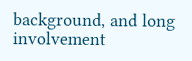background, and long involvement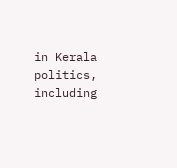in Kerala politics, including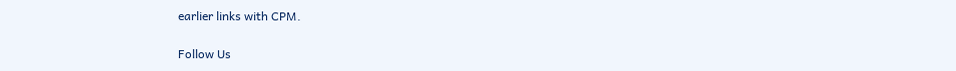earlier links with CPM.

Follow Us